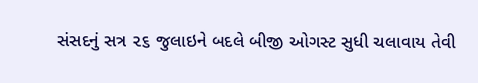સંસદનું સત્ર ૨૬ જુલાઇને બદલે બીજી ઓગસ્ટ સુધી ચલાવાય તેવી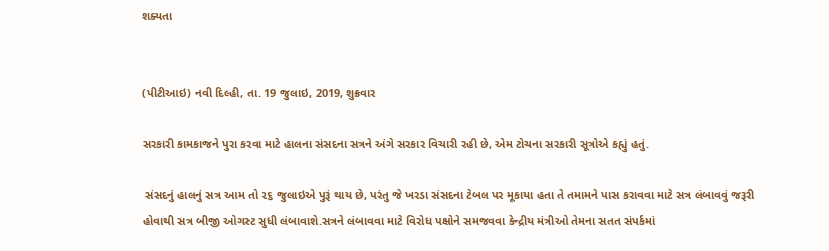શક્યતા


(પીટીઆઇ) નવી દિલ્હી, તા. 19 જુલાઇ, 2019, શુક્રવાર

સરકારી કામકાજને પુરા કરવા માટે હાલના સંસદના સત્રને અંગે સરકાર વિચારી રહી છે, એમ ટોચના સરકારી સૂત્રોએ કહ્યું હતું.

 સંસદનું હાલનું સત્ર આમ તો ૨૬ જુલાઇએ પુરૂં થાય છે, પરંતુ જે ખરડા સંસદના ટેબલ પર મૂકાયા હતા તે તમામને પાસ કરાવવા માટે સત્ર લંબાવવું જરૂરી હોવાથી સત્ર બીજી ઓગસ્ટ સુધી લંબાવાશે.સત્રને લંબાવવા માટે વિરોધ પક્ષોને સમજવવા કેન્દ્રીય મંત્રીઓ તેમના સતત સંપર્કમાં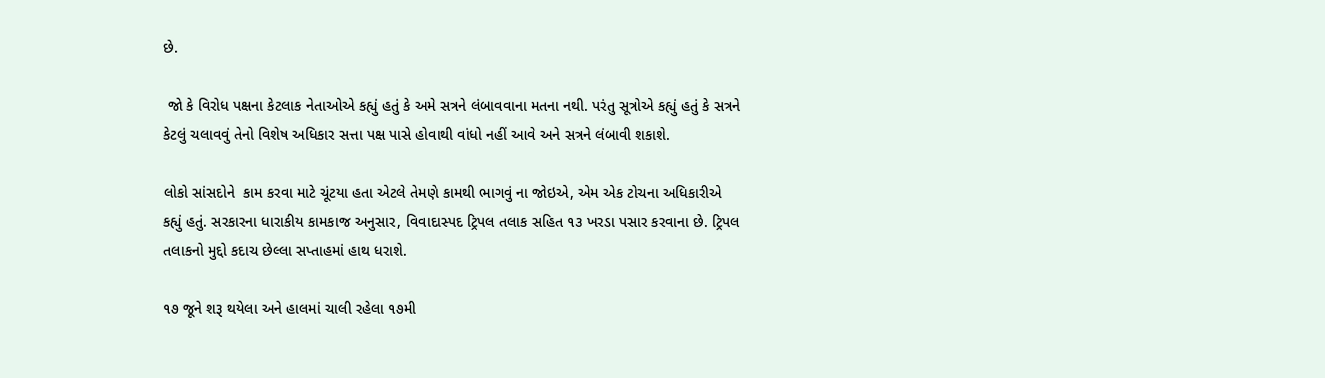છે.

 જો કે વિરોધ પક્ષના કેટલાક નેતાઓએ કહ્યું હતું કે અમે સત્રને લંબાવવાના મતના નથી. પરંતુ સૂત્રોએ કહ્યું હતું કે સત્રને કેટલું ચલાવવું તેનો વિશેષ અધિકાર સત્તા પક્ષ પાસે હોવાથી વાંધો નહીં આવે અને સત્રને લંબાવી શકાશે.

લોકો સાંસદોને  કામ કરવા માટે ચૂંટયા હતા એટલે તેમણે કામથી ભાગવું ના જોઇએ, એમ એક ટોચના અધિકારીએ કહ્યું હતું. સરકારના ધારાકીય કામકાજ અનુસાર, વિવાદાસ્પદ ટ્રિપલ તલાક સહિત ૧૩ ખરડા પસાર કરવાના છે. ટ્રિપલ તલાકનો મુદ્દો કદાચ છેલ્લા સપ્તાહમાં હાથ ધરાશે.

૧૭ જૂને શરૂ થયેલા અને હાલમાં ચાલી રહેલા ૧૭મી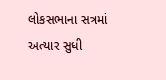લોકસભાના સત્રમાં અત્યાર સુધી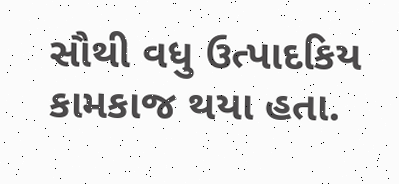સૌથી વધુ ઉત્પાદકિય કામકાજ થયા હતા.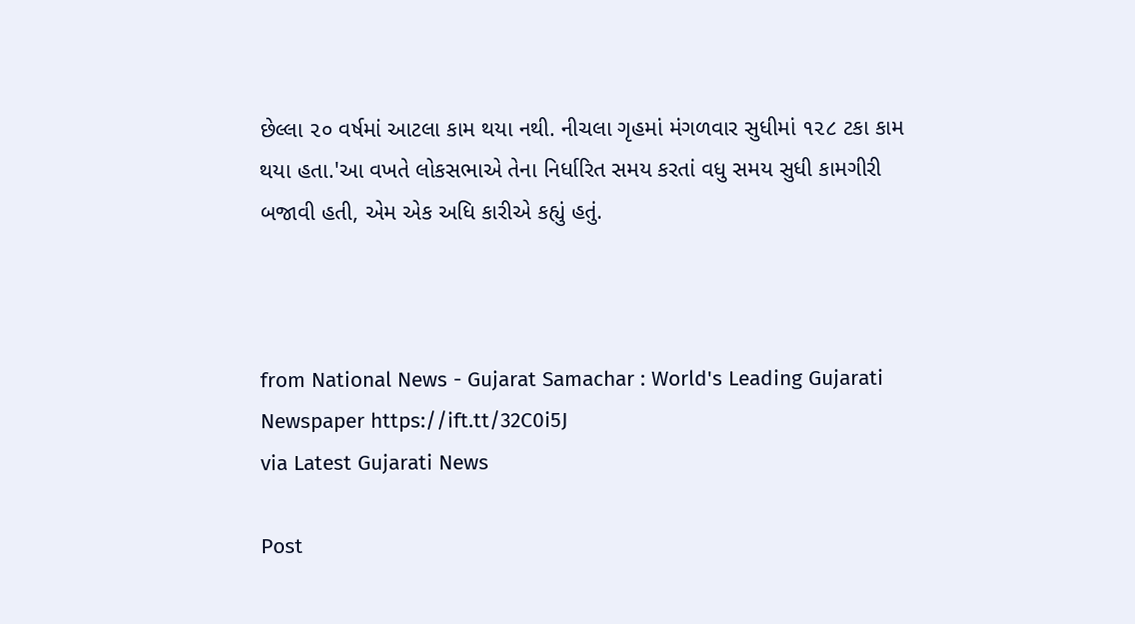છેલ્લા ૨૦ વર્ષમાં આટલા કામ થયા નથી. નીચલા ગૃહમાં મંગળવાર સુધીમાં ૧૨૮ ટકા કામ થયા હતા.'આ વખતે લોકસભાએ તેના નિર્ધારિત સમય કરતાં વધુ સમય સુધી કામગીરી બજાવી હતી, એમ એક અધિ કારીએ કહ્યું હતું.



from National News - Gujarat Samachar : World's Leading Gujarati Newspaper https://ift.tt/32C0i5J
via Latest Gujarati News

Post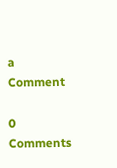a Comment

0 Comments